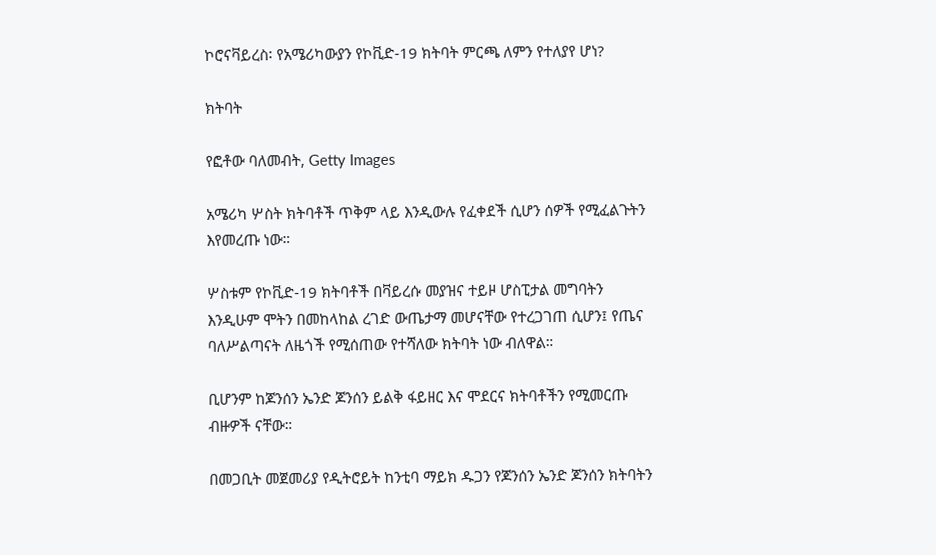ኮሮናቫይረስ፡ የአሜሪካውያን የኮቪድ-19 ክትባት ምርጫ ለምን የተለያየ ሆነ?

ክትባት

የፎቶው ባለመብት, Getty Images

አሜሪካ ሦስት ክትባቶች ጥቅም ላይ እንዲውሉ የፈቀደች ሲሆን ሰዎች የሚፈልጉትን እየመረጡ ነው።

ሦስቱም የኮቪድ-19 ክትባቶች በቫይረሱ መያዝና ተይዞ ሆስፒታል መግባትን እንዲሁም ሞትን በመከላከል ረገድ ውጤታማ መሆናቸው የተረጋገጠ ሲሆን፤ የጤና ባለሥልጣናት ለዜጎች የሚሰጠው የተሻለው ክትባት ነው ብለዋል።

ቢሆንም ከጆንሰን ኤንድ ጆንሰን ይልቅ ፋይዘር እና ሞደርና ክትባቶችን የሚመርጡ ብዙዎች ናቸው።

በመጋቢት መጀመሪያ የዲትሮይት ከንቲባ ማይክ ዱጋን የጆንሰን ኤንድ ጆንሰን ክትባትን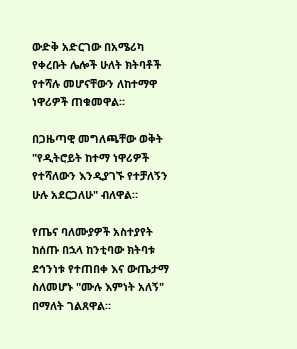ውድቅ አድርገው በአሜሪካ የቀረቡት ሌሎች ሁለት ክትባቶች የተሻሉ መሆናቸውን ለከተማዋ ነዋሪዎች ጠቁመዋል።

በጋዜጣዊ መግለጫቸው ወቅት "የዲትሮይት ከተማ ነዋሪዎች የተሻለውን እንዲያገኙ የተቻለኝን ሁሉ አደርጋለሁ" ብለዋል።

የጤና ባለሙያዎች አስተያየት ከሰጡ በኋላ ከንቲባው ክትባቱ ደኅንነቱ የተጠበቀ እና ውጤታማ ስለመሆኑ "ሙሉ እምነት አለኝ" በማለት ገልጸዋል።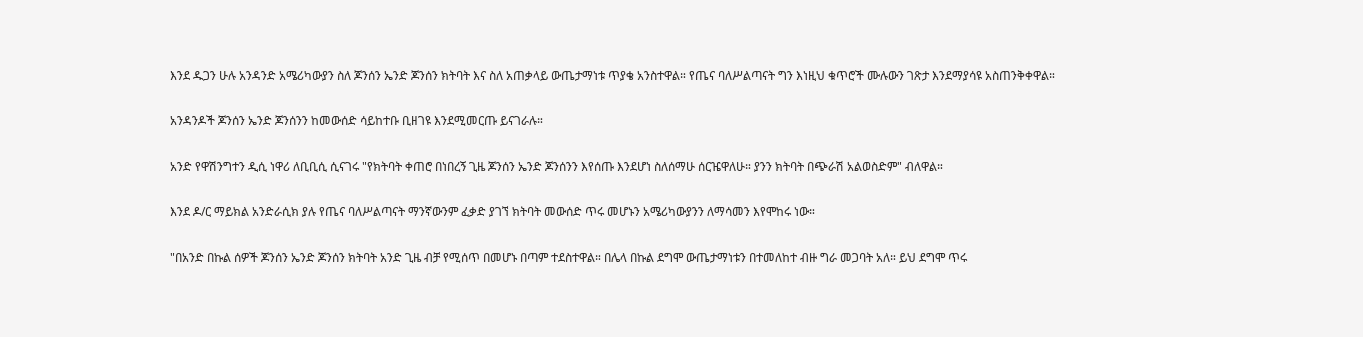እንደ ዱጋን ሁሉ አንዳንድ አሜሪካውያን ስለ ጆንሰን ኤንድ ጆንሰን ክትባት እና ስለ አጠቃላይ ውጤታማነቱ ጥያቄ አንስተዋል። የጤና ባለሥልጣናት ግን እነዚህ ቁጥሮች ሙሉውን ገጽታ እንደማያሳዩ አስጠንቅቀዋል።

አንዳንዶች ጆንሰን ኤንድ ጆንሰንን ከመውሰድ ሳይከተቡ ቢዘገዩ እንደሚመርጡ ይናገራሉ።

አንድ የዋሽንግተን ዲሲ ነዋሪ ለቢቢሲ ሲናገሩ "የክትባት ቀጠሮ በነበረኝ ጊዜ ጆንሰን ኤንድ ጆንሰንን እየሰጡ እንደሆነ ስለሰማሁ ሰርዤዋለሁ። ያንን ክትባት በጭራሽ አልወስድም" ብለዋል።

እንደ ዶ/ር ማይክል አንድራሲክ ያሉ የጤና ባለሥልጣናት ማንኛውንም ፈቃድ ያገኘ ክትባት መውሰድ ጥሩ መሆኑን አሜሪካውያንን ለማሳመን እየሞከሩ ነው።

"በአንድ በኩል ሰዎች ጆንሰን ኤንድ ጆንሰን ክትባት አንድ ጊዜ ብቻ የሚሰጥ በመሆኑ በጣም ተደስተዋል። በሌላ በኩል ደግሞ ውጤታማነቱን በተመለከተ ብዙ ግራ መጋባት አለ። ይህ ደግሞ ጥሩ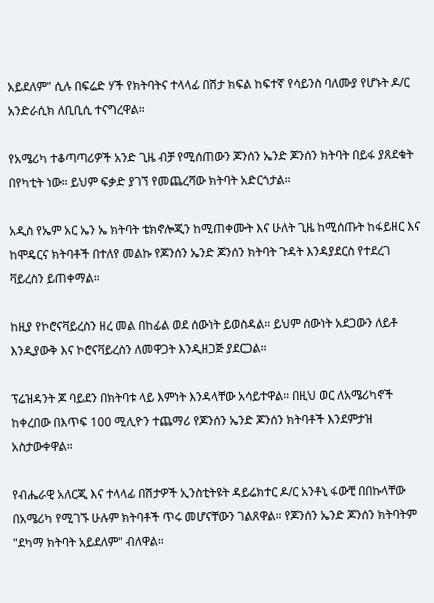አይደለም" ሲሉ በፍሬድ ሃች የክትባትና ተላላፊ በሽታ ክፍል ከፍተኛ የሳይንስ ባለሙያ የሆኑት ዶ/ር አንድራሲክ ለቢቢሲ ተናግረዋል።

የአሜሪካ ተቆጣጣሪዎች አንድ ጊዜ ብቻ የሚሰጠውን ጆንሰን ኤንድ ጆንሰን ክትባት በይፋ ያጸደቁት በየካቲት ነው። ይህም ፍቃድ ያገኘ የመጨረሻው ክትባት አድርጎታል።

አዲስ የኤም አር ኤን ኤ ክትባት ቴክኖሎጂን ከሚጠቀሙት እና ሁለት ጊዜ ከሚሰጡት ከፋይዘር እና ከሞዴርና ክትባቶች በተለየ መልኩ የጆንሰን ኤንድ ጆንሰን ክትባት ጉዳት እንዳያደርስ የተደረገ ቫይረስን ይጠቀማል።

ከዚያ የኮሮናቫይረስን ዘረ መል በከፊል ወደ ሰውነት ይወስዳል። ይህም ሰውነት አደጋውን ለይቶ እንዲያውቅ እና ኮሮናቫይረስን ለመዋጋት እንዲዘጋጅ ያደርጋል።

ፕሬዝዳንት ጆ ባይደን በክትባቱ ላይ እምነት እንዳላቸው አሳይተዋል፡፡ በዚህ ወር ለአሜሪካኖች ከቀረበው በእጥፍ 100 ሚሊዮን ተጨማሪ የጆንሰን ኤንድ ጆንሰን ክትባቶች እንደምታዝ አስታውቀዋል።

የብሔራዊ አለርጂ እና ተላላፊ በሽታዎች ኢንስቲትዩት ዳይሬክተር ዶ/ር አንቶኒ ፋውቺ በበኩላቸው በአሜሪካ የሚገኙ ሁሉም ክትባቶች ጥሩ መሆናቸውን ገልጸዋል። የጆንሰን ኤንድ ጆንሰን ክትባትም "ደካማ ክትባት አይደለም" ብለዋል።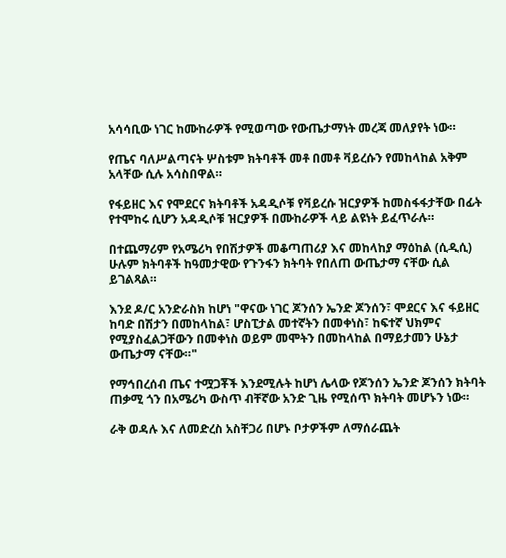አሳሳቢው ነገር ከሙከራዎች የሚወጣው የውጤታማነት መረጃ መለያየት ነው።

የጤና ባለሥልጣናት ሦስቱም ክትባቶች መቶ በመቶ ቫይረሱን የመከላከል አቅም አላቸው ሲሉ አሳስበዋል።

የፋይዘር እና የሞደርና ክትባቶች አዳዲሶቹ የቫይረሱ ዝርያዎች ከመስፋፋታቸው በፊት የተሞከሩ ሲሆን አዳዲሶቹ ዝርያዎች በሙከራዎች ላይ ልዩነት ይፈጥራሉ።

በተጨማሪም የአሜሪካ የበሽታዎች መቆጣጠሪያ እና መከላከያ ማዕከል (ሲዲሲ) ሁሉም ክትባቶች ከዓመታዊው የጉንፋን ክትባት የበለጠ ውጤታማ ናቸው ሲል ይገልጻል።

እንደ ዶ/ር አንድራስክ ከሆነ "ዋናው ነገር ጆንሰን ኤንድ ጆንሰን፣ ሞደርና እና ፋይዘር ከባድ በሽታን በመከላከል፣ ሆስፒታል መተኛትን በመቀነስ፣ ከፍተኛ ህክምና የሚያስፈልጋቸውን በመቀነስ ወይም መሞትን በመከላከል በማይታመን ሁኔታ ውጤታማ ናቸው።"

የማኅበረሰብ ጤና ተሟጋቾች እንደሚሉት ከሆነ ሌላው የጆንሰን ኤንድ ጆንሰን ክትባት ጠቃሚ ጎን በአሜሪካ ውስጥ ብቸኛው አንድ ጊዜ የሚሰጥ ክትባት መሆኑን ነው።

ራቅ ወዳሉ እና ለመድረስ አስቸጋሪ በሆኑ ቦታዎችም ለማሰራጨት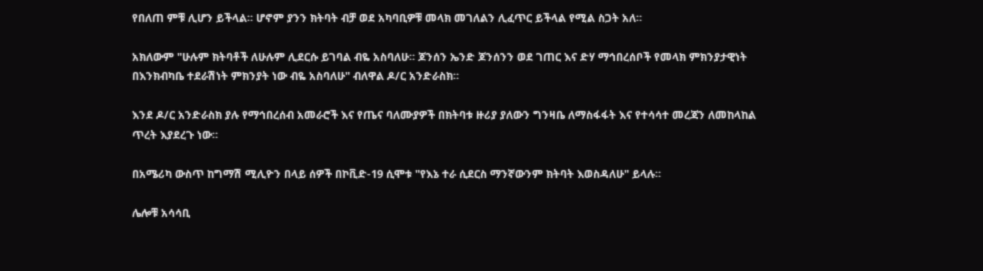የበለጠ ምቹ ሊሆን ይችላል። ሆኖም ያንን ክትባት ብቻ ወደ አካባቢዎቹ መላክ መገለልን ሊፈጥር ይችላል የሚል ስጋት አለ።

አክለውም "ሁሉም ክትባቶች ለሁሉም ሊደርሱ ይገባል ብዬ አስባለሁ። ጆንሰን ኤንድ ጆንሰንን ወደ ገጠር እና ድሃ ማኅበረሰቦች የመላክ ምክንያታዊነት በእንክብካቤ ተደራሽነት ምክንያት ነው ብዬ አስባለሁ" ብለዋል ዶ/ር አንድራስክ።

እንደ ዶ/ር አንድራስክ ያሉ የማኅበረሰብ አመራሮች እና የጤና ባለሙያዎች በክትባቱ ዙሪያ ያለውን ግንዛቤ ለማስፋፋት እና የተሳሳተ መረጃን ለመከላከል ጥረት እያደረጉ ነው።

በአሜሪካ ውስጥ ከግማሽ ሚሊዮን በላይ ሰዎች በኮቪድ-19 ሲሞቱ "የእኔ ተራ ሲደርስ ማንኛውንም ክትባት እወስዳለሁ" ይላሉ።

ሌሎቹ አሳሳቢ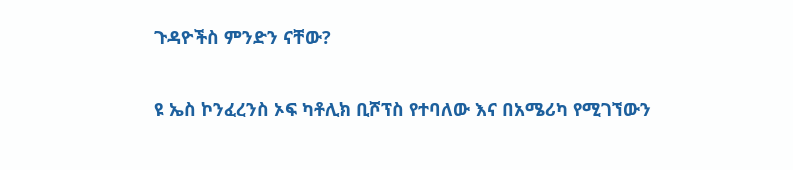ጉዳዮችስ ምንድን ናቸው?

ዩ ኤስ ኮንፈረንስ ኦፍ ካቶሊክ ቢሾፕስ የተባለው እና በአሜሪካ የሚገኘውን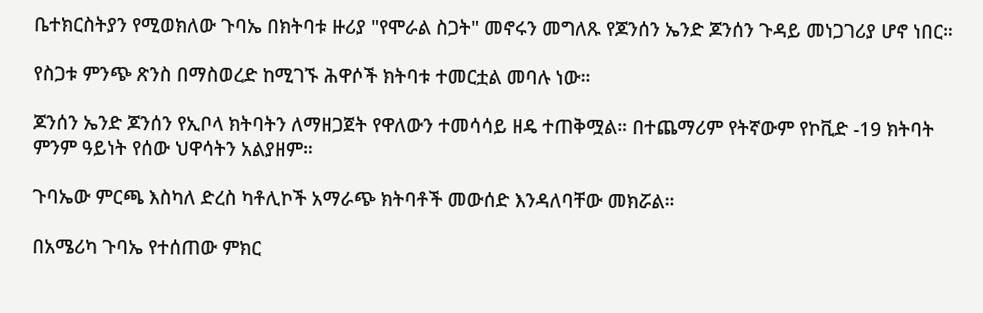ቤተክርስትያን የሚወክለው ጉባኤ በክትባቱ ዙሪያ "የሞራል ስጋት" መኖሩን መግለጹ የጆንሰን ኤንድ ጆንሰን ጉዳይ መነጋገሪያ ሆኖ ነበር።

የስጋቱ ምንጭ ጽንስ በማስወረድ ከሚገኙ ሕዋሶች ክትባቱ ተመርቷል መባሉ ነው።

ጆንሰን ኤንድ ጆንሰን የኢቦላ ክትባትን ለማዘጋጀት የዋለውን ተመሳሳይ ዘዴ ተጠቅሟል። በተጨማሪም የትኛውም የኮቪድ -19 ክትባት ምንም ዓይነት የሰው ህዋሳትን አልያዘም።

ጉባኤው ምርጫ እስካለ ድረስ ካቶሊኮች አማራጭ ክትባቶች መውሰድ እንዳለባቸው መክሯል።

በአሜሪካ ጉባኤ የተሰጠው ምክር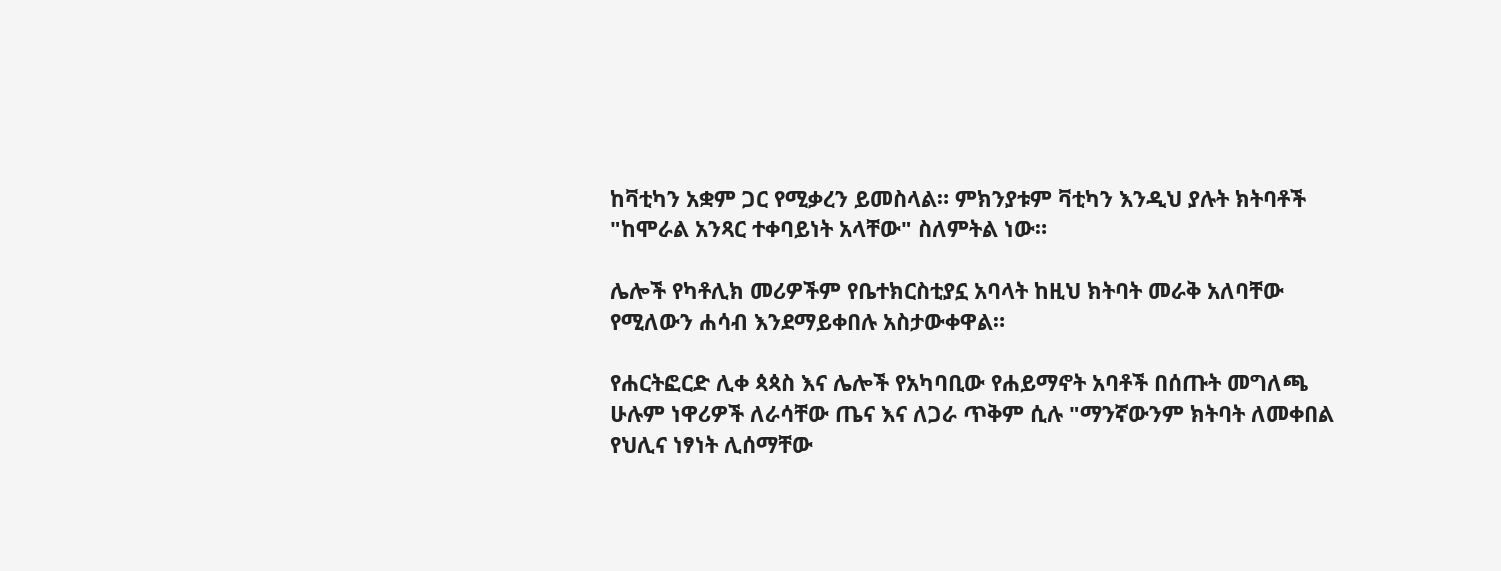ከቫቲካን አቋም ጋር የሚቃረን ይመስላል። ምክንያቱም ቫቲካን እንዲህ ያሉት ክትባቶች "ከሞራል አንጻር ተቀባይነት አላቸው" ስለምትል ነው።

ሌሎች የካቶሊክ መሪዎችም የቤተክርስቲያኗ አባላት ከዚህ ክትባት መራቅ አለባቸው የሚለውን ሐሳብ እንደማይቀበሉ አስታውቀዋል።

የሐርትፎርድ ሊቀ ጳጳስ እና ሌሎች የአካባቢው የሐይማኖት አባቶች በሰጡት መግለጫ ሁሉም ነዋሪዎች ለራሳቸው ጤና እና ለጋራ ጥቅም ሲሉ "ማንኛውንም ክትባት ለመቀበል የህሊና ነፃነት ሊሰማቸው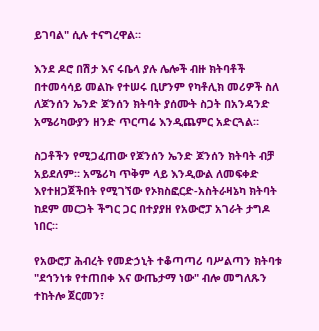ይገባል" ሲሉ ተናግረዋል።

እንደ ዶሮ በሽታ እና ሩቤላ ያሉ ሌሎች ብዙ ክትባቶች በተመሳሳይ መልኩ የተሠሩ ቢሆንም የካቶሊክ መሪዎች ስለ ለጆንሰን ኤንድ ጆንሰን ክትባት ያሰሙት ስጋት በአንዳንድ አሜሪካውያን ዘንድ ጥርጣሬ እንዲጨምር አድርጓል።

ስጋቶችን የሚጋፈጠው የጆንሰን ኤንድ ጆንሰን ክትባት ብቻ አይደለም። አሜሪካ ጥቅም ላይ እንዲውል ለመፍቀድ እየተዘጋጀችበት የሚገኘው የኦክስፎርድ-አስትራዛኔካ ክትባት ከደም መርጋት ችግር ጋር በተያያዘ የአውሮፓ አገራት ታግዶ ነበር።

የአውሮፓ ሕብረት የመድኃኒት ተቆጣጣሪ ባሥልጣን ክትባቱ "ደኅንነቱ የተጠበቀ እና ውጤታማ ነው" ብሎ መግለጹን ተከትሎ ጀርመን፣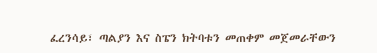ፈረንሳይ፣ ጣልያን እና ስፔን ክትባቱን መጠቀም መጀመራቸውን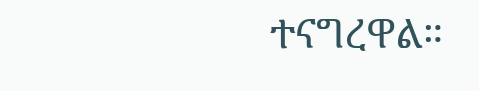ተናግረዋል።